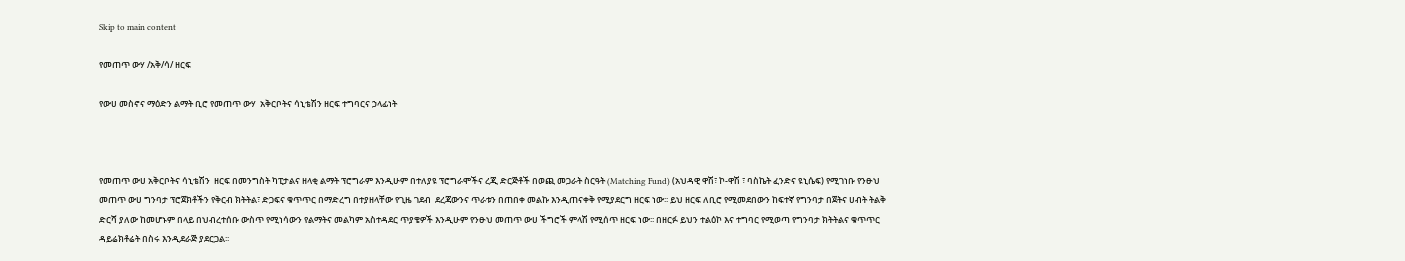Skip to main content

የመጠጥ ውሃ /አቅ/ሳ/ ዘርፍ

የውሀ መስኖና ማዕድን ልማት ቢሮ የመጠጥ ውሃ  አቅርቦትና ሳኒቴሽን ዘርፍ ተግባርና ኃላፊነት



የመጠጥ ውሀ አቅርቦትና ሳኒቴሽን  ዘርፍ በመንግስት ካፒታልና ዘላቂ ልማት ፕሮግራም እንዲሁም በተለያዩ ፕሮግራሞችና ረጂ ድርጅቶች በወጪ መጋራት ስርዓት (Matching Fund) (አህዳዊ ዋሽ፣ ኮ-ዋሽ ፣ ባስኬት ፈንድና ዩኒሴፍ) የሚገነቡ የንፁህ መጠጥ ውሀ ግንባታ ፕሮጀክቶችን የቅርብ ክትትል፣ ድጋፍና ቁጥጥር በማድረግ በተያዘላቸው የጊዜ ገደብ  ደረጃውንና ጥራቱን በጠበቀ መልኩ እንዲጠናቀቅ የሚያደርግ ዘርፍ ነው፡፡ ይህ ዘርፍ ለቢሮ የሚመደበውን ከፍተኛ የግንባታ በጀትና ሀብት ትልቅ ድርሻ ያለው ከመሆኑም በላይ በህብረተሰቡ ውስጥ የሚነሳውን የልማትና መልካም አስተዳደር ጥያቄዎች እንዲሁም የንፁህ መጠጥ ውሀ ችግሮች ምላሽ የሚሰጥ ዘርፍ ነው፡፡ በዘርፉ ይህን ተልዕኮ እና ተግባር የሚወጣ የግንባታ ክትትልና ቁጥጥር ዳይሬክቶሬት በስሩ እንዲደራጅ ያደርጋል፡፡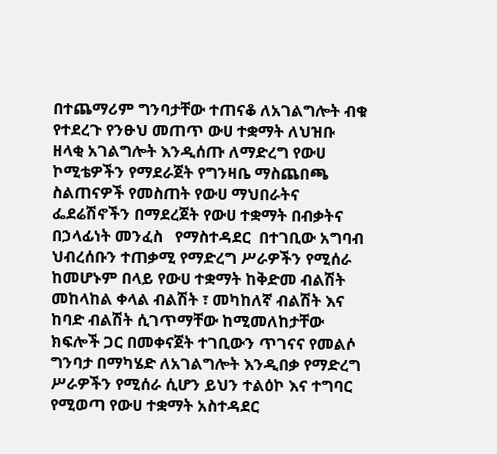በተጨማሪም ግንባታቸው ተጠናቆ ለአገልግሎት ብቁ የተደረጉ የንፁህ መጠጥ ውሀ ተቋማት ለህዝቡ ዘላቂ አገልግሎት እንዲሰጡ ለማድረግ የውሀ ኮሚቴዎችን የማደራጀት የግንዛቤ ማስጨበጫ ስልጠናዎች የመስጠት የውሀ ማህበራትና ፌደሬሽኖችን በማደረጀት የውሀ ተቋማት በብቃትና በኃላፊነት መንፈስ   የማስተዳደር  በተገቢው አግባብ ህብረሰቡን ተጠቃሚ የማድረግ ሥራዎችን የሚሰራ ከመሆኑም በላይ የውሀ ተቋማት ከቅድመ ብልሽት  መከላከል ቀላል ብልሽት ፣ መካከለኛ ብልሽት እና ከባድ ብልሽት ሲገጥማቸው ከሚመለከታቸው ክፍሎች ጋር በመቀናጀት ተገቢውን ጥገናና የመልሶ ግንባታ በማካሄድ ለአገልግሎት እንዲበቃ የማድረግ ሥራዎችን የሚሰራ ሲሆን ይህን ተልዕኮ እና ተግባር የሚወጣ የውሀ ተቋማት አስተዳደር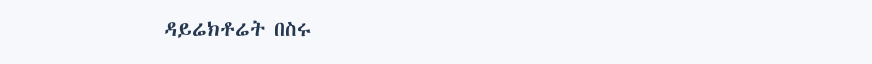ዳይሬክቶሬት በስሩ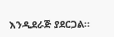እንዲደራጅ ያደርጋል፡፡